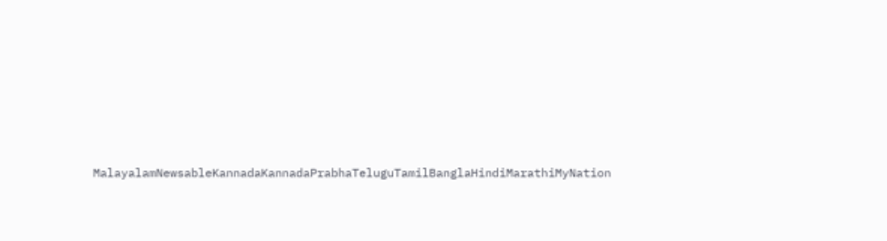MalayalamNewsableKannadaKannadaPrabhaTeluguTamilBanglaHindiMarathiMyNation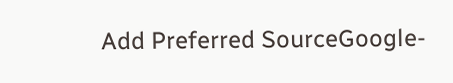Add Preferred SourceGoogle-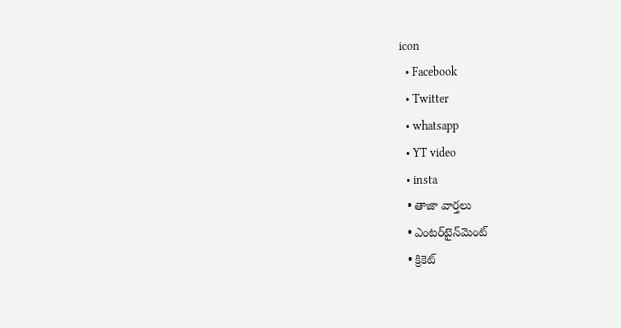icon
  • Facebook
  • Twitter
  • whatsapp
  • YT video
  • insta
  • తాజా వార్తలు
  • ఎంటర్‌టైన్‌మెంట్
  • క్రికెట్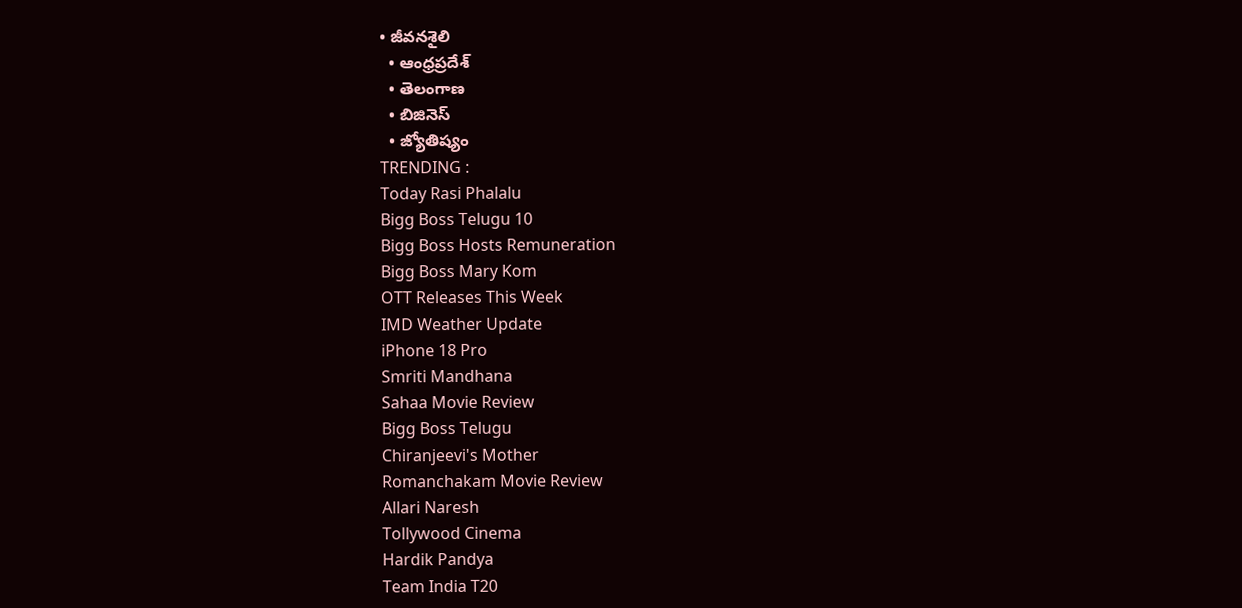• జీవనశైలి
  • ఆంధ్రప్రదేశ్
  • తెలంగాణ
  • బిజినెస్
  • జ్యోతిష్యం
TRENDING :
Today Rasi Phalalu
Bigg Boss Telugu 10
Bigg Boss Hosts Remuneration
Bigg Boss Mary Kom
OTT Releases This Week
IMD Weather Update
iPhone 18 Pro
Smriti Mandhana
Sahaa Movie Review
Bigg Boss Telugu
Chiranjeevi's Mother
Romanchakam Movie Review
Allari Naresh
Tollywood Cinema
Hardik Pandya
Team India T20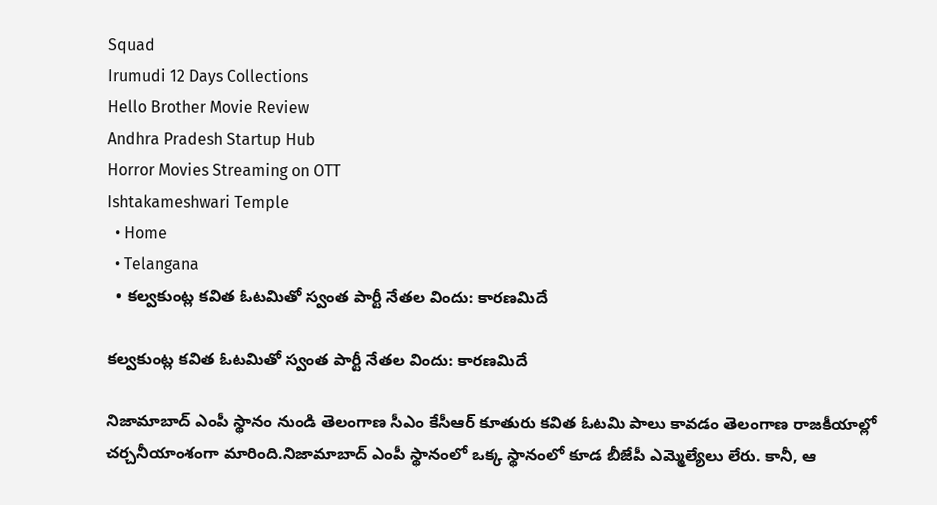Squad
Irumudi 12 Days Collections
Hello Brother Movie Review
Andhra Pradesh Startup Hub
Horror Movies Streaming on OTT
Ishtakameshwari Temple
  • Home
  • Telangana
  • కల్వకుంట్ల కవిత ఓటమితో స్వంత పార్టీ నేతల విందు: కారణమిదే

కల్వకుంట్ల కవిత ఓటమితో స్వంత పార్టీ నేతల విందు: కారణమిదే

నిజామాబాద్ ఎంపీ స్థానం నుండి తెలంగాణ సీఎం కేసీఆర్ కూతురు కవిత ఓటమి పాలు కావడం తెలంగాణ రాజకీయాల్లో చర్చనీయాంశంగా మారింది.నిజామాబాద్ ఎంపీ స్థానంలో ఒక్క స్థానంలో కూడ బీజేపీ ఎమ్మెల్యేలు లేరు. కానీ, ఆ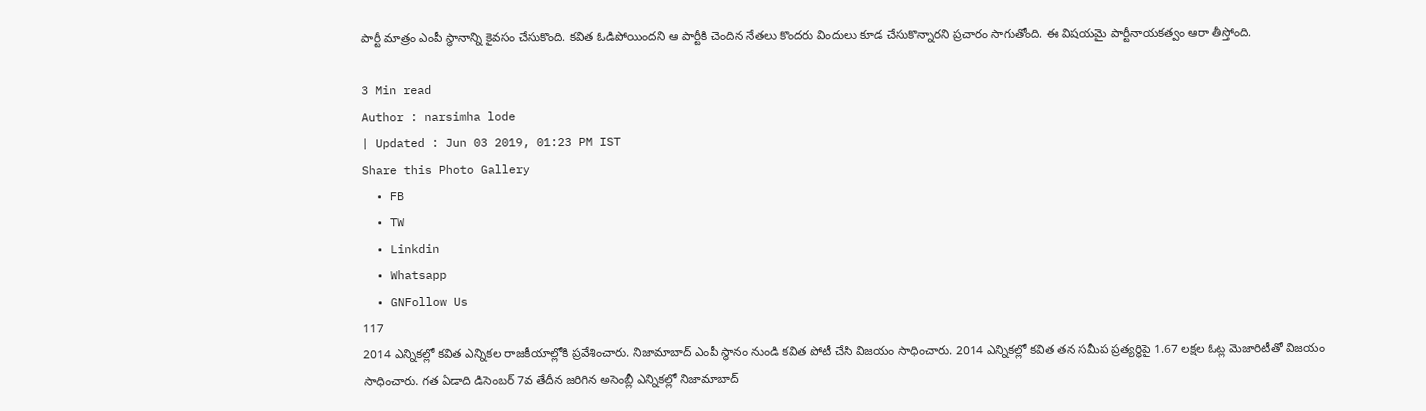పార్టీ మాత్రం ఎంపీ స్థానాన్ని కైవసం చేసుకొంది. కవిత ఓడిపోయిందని ఆ పార్టీకి చెందిన నేతలు కొందరు విందులు కూడ చేసుకొన్నారని ప్రచారం సాగుతోంది. ఈ విషయమై పార్టీనాయకత్వం ఆరా తీస్తోంది.

3 Min read
Author : narsimha lode
| Updated : Jun 03 2019, 01:23 PM IST
Share this Photo Gallery
  • FB
  • TW
  • Linkdin
  • Whatsapp
  • GNFollow Us
117
2014 ఎన్నికల్లో కవిత ఎన్నికల రాజకీయాల్లోకి ప్రవేశించారు. నిజామాబాద్ ఎంపీ స్థానం నుండి కవిత పోటీ చేసి విజయం సాధించారు. 2014 ఎన్నికల్లో కవిత తన సమీప ప్రత్యర్ధిపై 1.67 లక్షల ఓట్ల మెజారిటీతో విజయం సాధించారు. గత ఏడాది డిసెంబర్ 7వ తేదీన జరిగిన అసెంబ్లీ ఎన్నికల్లో నిజామాబాద్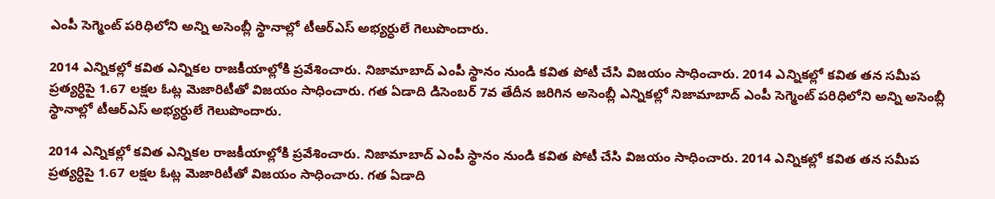ఎంపీ సెగ్మెంట్‌ పరిధిలోని అన్ని అసెంబ్లీ స్థానాల్లో టీఆర్ఎస్ అభ్యర్ధులే గెలుపొందారు.

2014 ఎన్నికల్లో కవిత ఎన్నికల రాజకీయాల్లోకి ప్రవేశించారు. నిజామాబాద్ ఎంపీ స్థానం నుండి కవిత పోటీ చేసి విజయం సాధించారు. 2014 ఎన్నికల్లో కవిత తన సమీప ప్రత్యర్ధిపై 1.67 లక్షల ఓట్ల మెజారిటీతో విజయం సాధించారు. గత ఏడాది డిసెంబర్ 7వ తేదీన జరిగిన అసెంబ్లీ ఎన్నికల్లో నిజామాబాద్ ఎంపీ సెగ్మెంట్‌ పరిధిలోని అన్ని అసెంబ్లీ స్థానాల్లో టీఆర్ఎస్ అభ్యర్ధులే గెలుపొందారు.

2014 ఎన్నికల్లో కవిత ఎన్నికల రాజకీయాల్లోకి ప్రవేశించారు. నిజామాబాద్ ఎంపీ స్థానం నుండి కవిత పోటీ చేసి విజయం సాధించారు. 2014 ఎన్నికల్లో కవిత తన సమీప ప్రత్యర్ధిపై 1.67 లక్షల ఓట్ల మెజారిటీతో విజయం సాధించారు. గత ఏడాది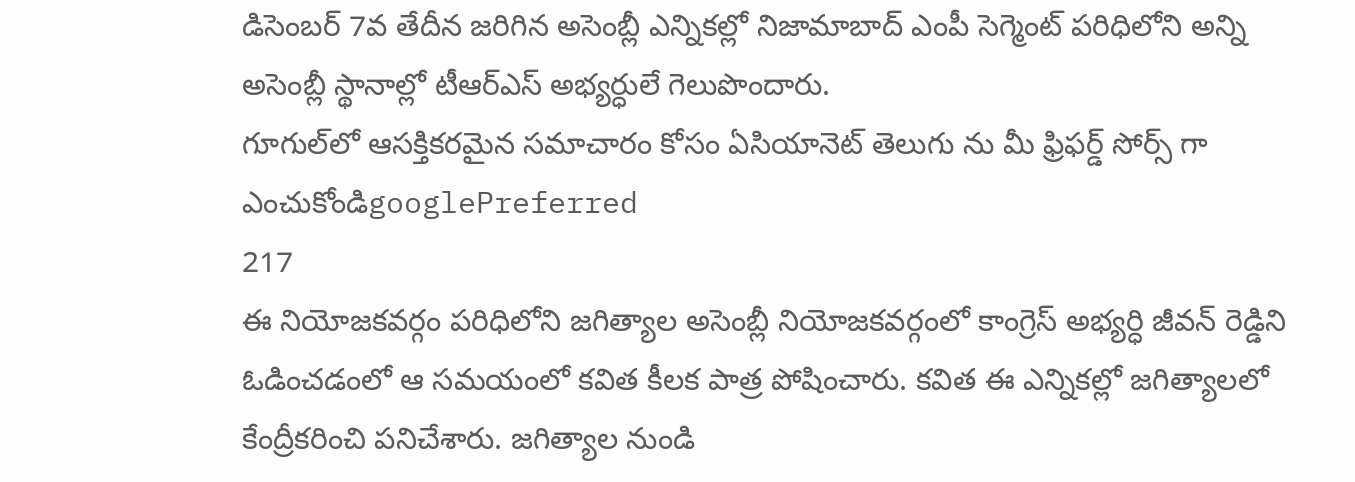డిసెంబర్ 7వ తేదీన జరిగిన అసెంబ్లీ ఎన్నికల్లో నిజామాబాద్ ఎంపీ సెగ్మెంట్‌ పరిధిలోని అన్ని అసెంబ్లీ స్థానాల్లో టీఆర్ఎస్ అభ్యర్ధులే గెలుపొందారు.
గూగుల్‌లో ఆసక్తికరమైన సమాచారం కోసం ఏసియానెట్ తెలుగు ను మీ ఫ్రిఫర్డ్ సోర్స్ గా ఎంచుకోండిgooglePreferred
217
ఈ నియోజకవర్గం పరిధిలోని జగిత్యాల అసెంబ్లీ నియోజకవర్గంలో కాంగ్రెస్ అభ్యర్ధి జీవన్ రెడ్డిని ఓడించడంలో ఆ సమయంలో కవిత కీలక పాత్ర పోషించారు. కవిత ఈ ఎన్నికల్లో జగిత్యాలలో కేంద్రీకరించి పనిచేశారు. జగిత్యాల నుండి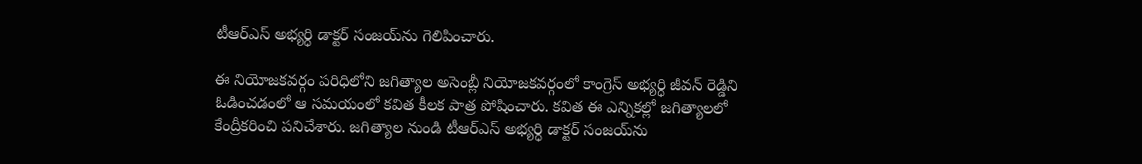టీఆర్ఎస్ అభ్యర్ధి డాక్టర్ సంజయ్‌ను గెలిపించారు.

ఈ నియోజకవర్గం పరిధిలోని జగిత్యాల అసెంబ్లీ నియోజకవర్గంలో కాంగ్రెస్ అభ్యర్ధి జీవన్ రెడ్డిని ఓడించడంలో ఆ సమయంలో కవిత కీలక పాత్ర పోషించారు. కవిత ఈ ఎన్నికల్లో జగిత్యాలలో కేంద్రీకరించి పనిచేశారు. జగిత్యాల నుండి టీఆర్ఎస్ అభ్యర్ధి డాక్టర్ సంజయ్‌ను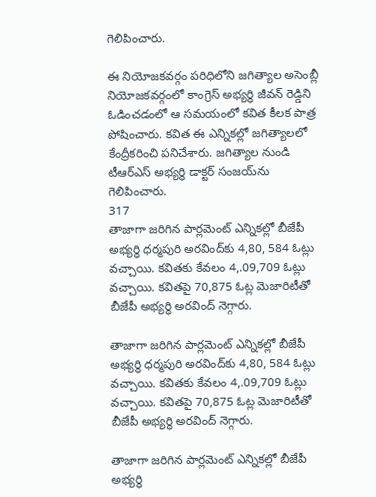గెలిపించారు.

ఈ నియోజకవర్గం పరిధిలోని జగిత్యాల అసెంబ్లీ నియోజకవర్గంలో కాంగ్రెస్ అభ్యర్ధి జీవన్ రెడ్డిని ఓడించడంలో ఆ సమయంలో కవిత కీలక పాత్ర పోషించారు. కవిత ఈ ఎన్నికల్లో జగిత్యాలలో కేంద్రీకరించి పనిచేశారు. జగిత్యాల నుండి టీఆర్ఎస్ అభ్యర్ధి డాక్టర్ సంజయ్‌ను గెలిపించారు.
317
తాజాగా జరిగిన పార్లమెంట్ ఎన్నికల్లో బీజేపీ అభ్యర్ధి ధర్మపురి అరవింద్‌కు 4,80, 584 ఓట్లు వచ్చాయి. కవితకు కేవలం 4,.09,709 ఓట్లు వచ్చాయి. కవితపై 70,875 ఓట్ల మెజారిటీతో బీజేపీ అభ్యర్ధి అరవింద్ నెగ్గారు.

తాజాగా జరిగిన పార్లమెంట్ ఎన్నికల్లో బీజేపీ అభ్యర్ధి ధర్మపురి అరవింద్‌కు 4,80, 584 ఓట్లు వచ్చాయి. కవితకు కేవలం 4,.09,709 ఓట్లు వచ్చాయి. కవితపై 70,875 ఓట్ల మెజారిటీతో బీజేపీ అభ్యర్ధి అరవింద్ నెగ్గారు.

తాజాగా జరిగిన పార్లమెంట్ ఎన్నికల్లో బీజేపీ అభ్యర్ధి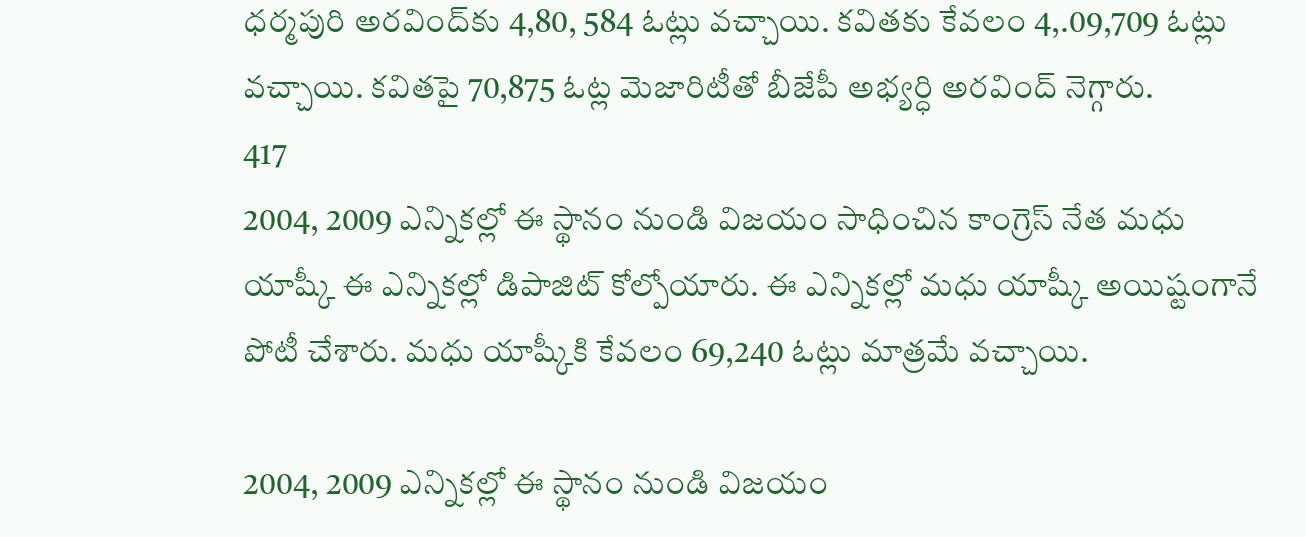ధర్మపురి అరవింద్‌కు 4,80, 584 ఓట్లు వచ్చాయి. కవితకు కేవలం 4,.09,709 ఓట్లు వచ్చాయి. కవితపై 70,875 ఓట్ల మెజారిటీతో బీజేపీ అభ్యర్ధి అరవింద్ నెగ్గారు.
417
2004, 2009 ఎన్నికల్లో ఈ స్థానం నుండి విజయం సాధించిన కాంగ్రెస్ నేత మధు యాష్కీ ఈ ఎన్నికల్లో డిపాజిట్ కోల్పోయారు. ఈ ఎన్నికల్లో మధు యాష్కీ అయిష్టంగానే పోటీ చేశారు. మధు యాష్కీకి కేవలం 69,240 ఓట్లు మాత్రమే వచ్చాయి.

2004, 2009 ఎన్నికల్లో ఈ స్థానం నుండి విజయం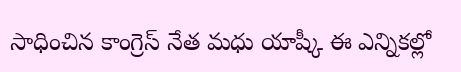సాధించిన కాంగ్రెస్ నేత మధు యాష్కీ ఈ ఎన్నికల్లో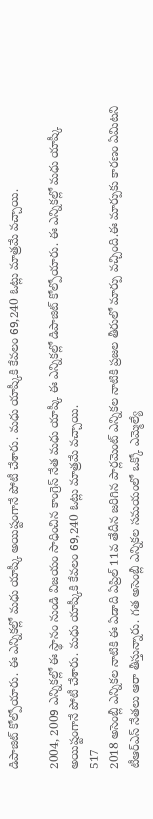డిపాజిట్ కోల్పోయారు. ఈ ఎన్నికల్లో మధు యాష్కీ అయిష్టంగానే పోటీ చేశారు. మధు యాష్కీకి కేవలం 69,240 ఓట్లు మాత్రమే వచ్చాయి.

2004, 2009 ఎన్నికల్లో ఈ స్థానం నుండి విజయం సాధించిన కాంగ్రెస్ నేత మధు యాష్కీ ఈ ఎన్నికల్లో డిపాజిట్ కోల్పోయారు. ఈ ఎన్నికల్లో మధు యాష్కీ అయిష్టంగానే పోటీ చేశారు. మధు యాష్కీకి కేవలం 69,240 ఓట్లు మాత్రమే వచ్చాయి.
517
2018 అసెంబ్లీ ఎన్నికల నాటికి ఈ ఏడాది ఏప్రిల్ 11వ తేదీన జరిగిన పార్లమెంట్ ఎన్నికల నాటికి ప్రజల తీరులో మార్పు వచ్చింది.ఈ మార్పుకు కారణం ఏమిటని టీఆర్ఎస్ నేతలు ఆరా తీస్తున్నారు. గత అసెంబ్లీ ఎన్నికల సమయంలో ఒక్కో ఎమ్మెల్యే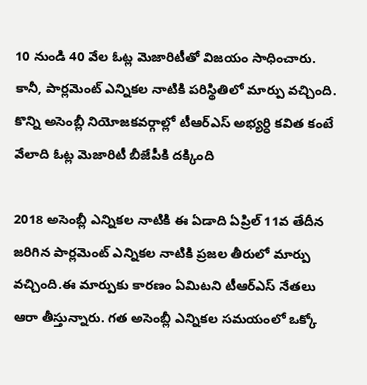10 నుండి 40 వేల ఓట్ల మెజారిటీతో విజయం సాధించారు. కానీ, పార్లమెంట్ ఎన్నికల నాటికి పరిస్థితిలో మార్పు వచ్చింది. కొన్ని అసెంబ్లీ నియోజకవర్గాల్లో టీఆర్ఎస్ అభ్యర్ధి కవిత కంటే వేలాది ఓట్ల మెజారిటీ బీజేపీకి దక్కింది

2018 అసెంబ్లీ ఎన్నికల నాటికి ఈ ఏడాది ఏప్రిల్ 11వ తేదీన జరిగిన పార్లమెంట్ ఎన్నికల నాటికి ప్రజల తీరులో మార్పు వచ్చింది.ఈ మార్పుకు కారణం ఏమిటని టీఆర్ఎస్ నేతలు ఆరా తీస్తున్నారు. గత అసెంబ్లీ ఎన్నికల సమయంలో ఒక్కో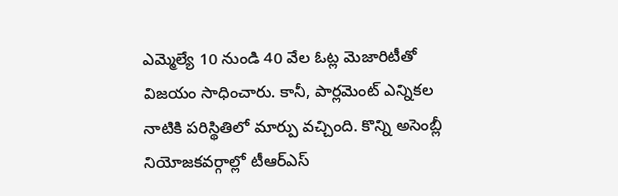ఎమ్మెల్యే 10 నుండి 40 వేల ఓట్ల మెజారిటీతో విజయం సాధించారు. కానీ, పార్లమెంట్ ఎన్నికల నాటికి పరిస్థితిలో మార్పు వచ్చింది. కొన్ని అసెంబ్లీ నియోజకవర్గాల్లో టీఆర్ఎస్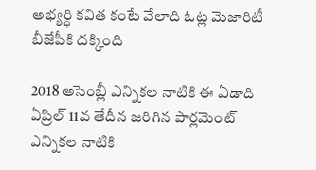అభ్యర్ధి కవిత కంటే వేలాది ఓట్ల మెజారిటీ బీజేపీకి దక్కింది

2018 అసెంబ్లీ ఎన్నికల నాటికి ఈ ఏడాది ఏప్రిల్ 11వ తేదీన జరిగిన పార్లమెంట్ ఎన్నికల నాటికి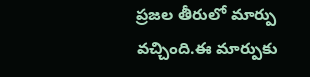ప్రజల తీరులో మార్పు వచ్చింది.ఈ మార్పుకు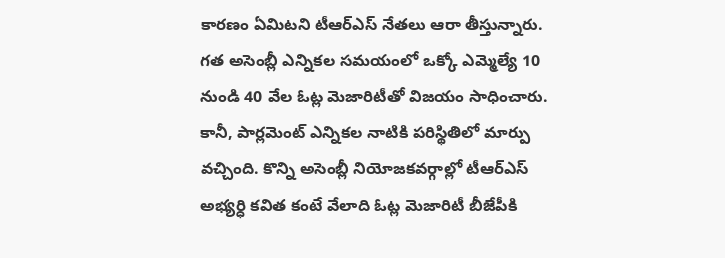కారణం ఏమిటని టీఆర్ఎస్ నేతలు ఆరా తీస్తున్నారు. గత అసెంబ్లీ ఎన్నికల సమయంలో ఒక్కో ఎమ్మెల్యే 10 నుండి 40 వేల ఓట్ల మెజారిటీతో విజయం సాధించారు. కానీ, పార్లమెంట్ ఎన్నికల నాటికి పరిస్థితిలో మార్పు వచ్చింది. కొన్ని అసెంబ్లీ నియోజకవర్గాల్లో టీఆర్ఎస్ అభ్యర్ధి కవిత కంటే వేలాది ఓట్ల మెజారిటీ బీజేపీకి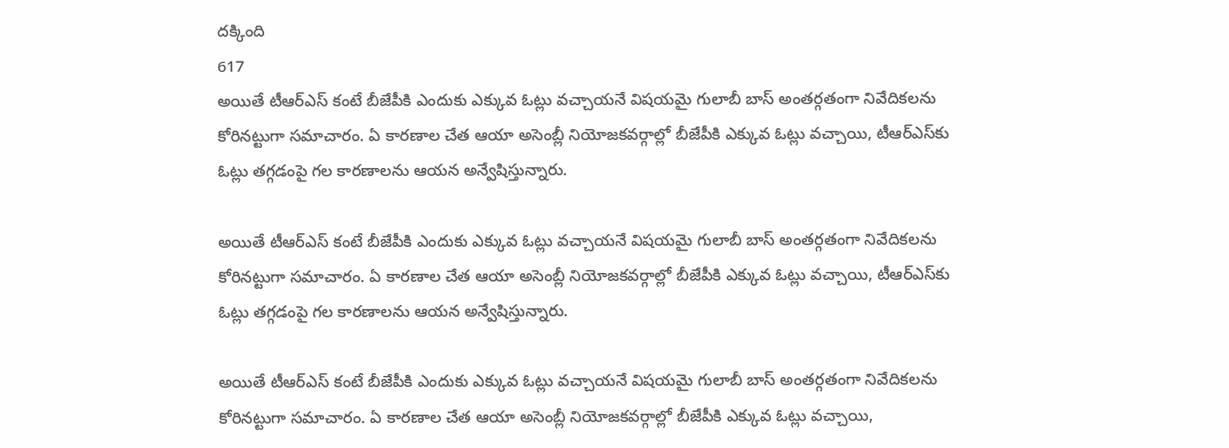దక్కింది
617
అయితే టీఆర్ఎస్ కంటే బీజేపీకి ఎందుకు ఎక్కువ ఓట్లు వచ్చాయనే విషయమై గులాబీ బాస్ అంతర్గతంగా నివేదికలను కోరినట్టుగా సమాచారం. ఏ కారణాల చేత ఆయా అసెంబ్లీ నియోజకవర్గాల్లో బీజేపీకి ఎక్కువ ఓట్లు వచ్చాయి, టీఆర్ఎస్‌కు ఓట్లు తగ్గడంపై గల కారణాలను ఆయన అన్వేషిస్తున్నారు.

అయితే టీఆర్ఎస్ కంటే బీజేపీకి ఎందుకు ఎక్కువ ఓట్లు వచ్చాయనే విషయమై గులాబీ బాస్ అంతర్గతంగా నివేదికలను కోరినట్టుగా సమాచారం. ఏ కారణాల చేత ఆయా అసెంబ్లీ నియోజకవర్గాల్లో బీజేపీకి ఎక్కువ ఓట్లు వచ్చాయి, టీఆర్ఎస్‌కు ఓట్లు తగ్గడంపై గల కారణాలను ఆయన అన్వేషిస్తున్నారు.

అయితే టీఆర్ఎస్ కంటే బీజేపీకి ఎందుకు ఎక్కువ ఓట్లు వచ్చాయనే విషయమై గులాబీ బాస్ అంతర్గతంగా నివేదికలను కోరినట్టుగా సమాచారం. ఏ కారణాల చేత ఆయా అసెంబ్లీ నియోజకవర్గాల్లో బీజేపీకి ఎక్కువ ఓట్లు వచ్చాయి,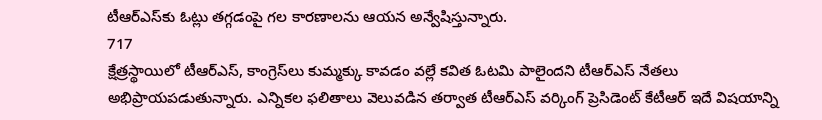టీఆర్ఎస్‌కు ఓట్లు తగ్గడంపై గల కారణాలను ఆయన అన్వేషిస్తున్నారు.
717
క్షేత్రస్థాయిలో టీఆర్ఎస్, కాంగ్రెస్‌లు కుమ్మక్కు కావడం వల్లే కవిత ఓటమి పాలైందని టీఆర్ఎస్ నేతలు అభిప్రాయపడుతున్నారు. ఎన్నికల ఫలితాలు వెలువడిన తర్వాత టీఆర్ఎస్ వర్కింగ్ ప్రెసిడెంట్ కేటీఆర్ ఇదే విషయాన్ని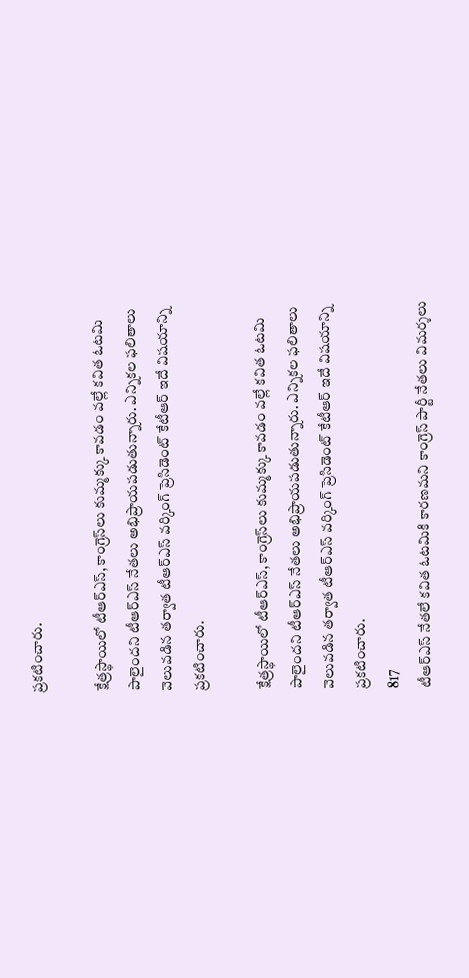ప్రకటించారు.

క్షేత్రస్థాయిలో టీఆర్ఎస్, కాంగ్రెస్‌లు కుమ్మక్కు కావడం వల్లే కవిత ఓటమి పాలైందని టీఆర్ఎస్ నేతలు అభిప్రాయపడుతున్నారు. ఎన్నికల ఫలితాలు వెలువడిన తర్వాత టీఆర్ఎస్ వర్కింగ్ ప్రెసిడెంట్ కేటీఆర్ ఇదే విషయాన్ని ప్రకటించారు.

క్షేత్రస్థాయిలో టీఆర్ఎస్, కాంగ్రెస్‌లు కుమ్మక్కు కావడం వల్లే కవిత ఓటమి పాలైందని టీఆర్ఎస్ నేతలు అభిప్రాయపడుతున్నారు. ఎన్నికల ఫలితాలు వెలువడిన తర్వాత టీఆర్ఎస్ వర్కింగ్ ప్రెసిడెంట్ కేటీఆర్ ఇదే విషయాన్ని ప్రకటించారు.
817
టీఆర్ఎస్‌ నేతలే కవిత ఓటమికి కారణమని కాంగ్రెస్ పార్టీ నేతలు విమర్శలు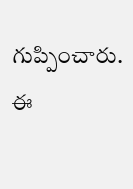గుప్పించారు. ఈ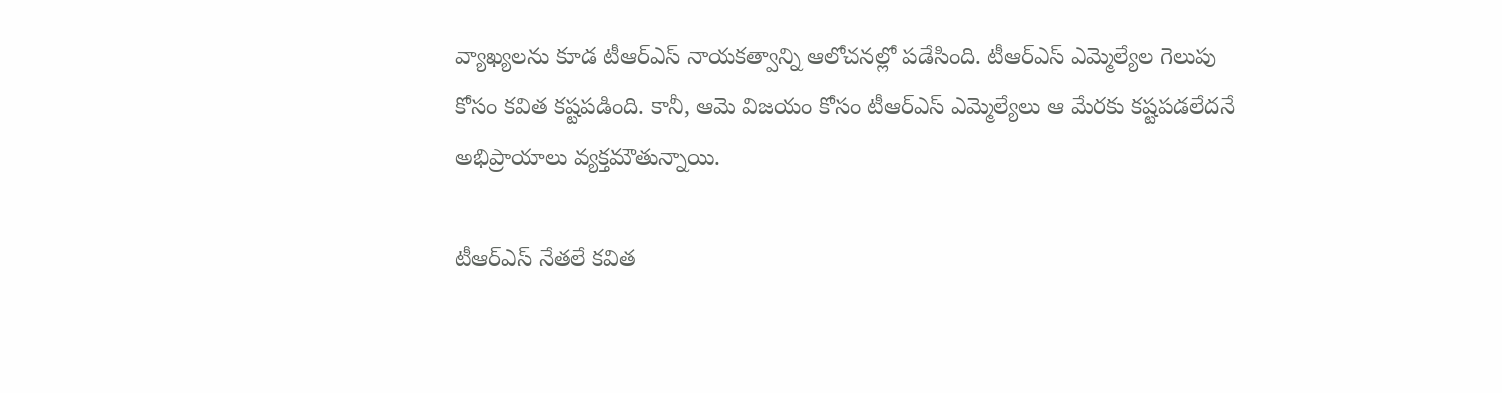వ్యాఖ్యలను కూడ టీఆర్ఎస్ నాయకత్వాన్ని ఆలోచనల్లో పడేసింది. టీఆర్ఎస్ ఎమ్మెల్యేల గెలుపు కోసం కవిత కష్టపడింది. కానీ, ఆమె విజయం కోసం టీఆర్ఎస్ ఎమ్మెల్యేలు ఆ మేరకు కష్టపడలేదనే అభిప్రాయాలు వ్యక్తమౌతున్నాయి.

టీఆర్ఎస్‌ నేతలే కవిత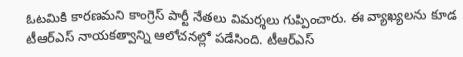ఓటమికి కారణమని కాంగ్రెస్ పార్టీ నేతలు విమర్శలు గుప్పించారు. ఈ వ్యాఖ్యలను కూడ టీఆర్ఎస్ నాయకత్వాన్ని ఆలోచనల్లో పడేసింది. టీఆర్ఎస్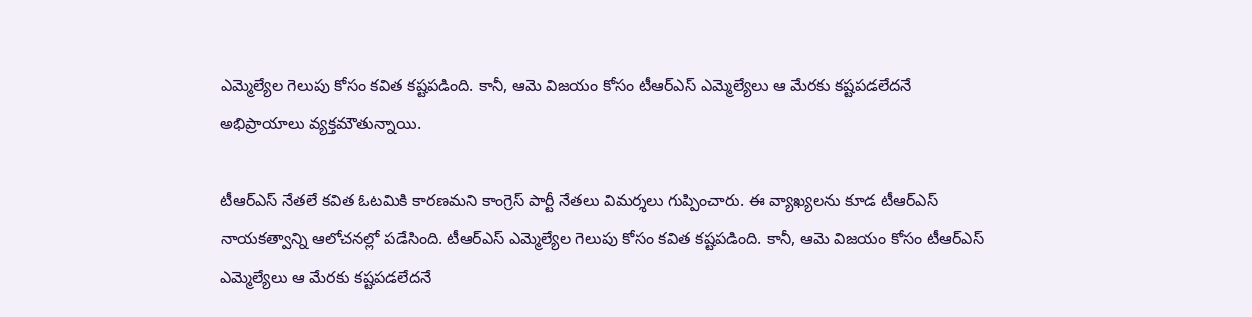ఎమ్మెల్యేల గెలుపు కోసం కవిత కష్టపడింది. కానీ, ఆమె విజయం కోసం టీఆర్ఎస్ ఎమ్మెల్యేలు ఆ మేరకు కష్టపడలేదనే అభిప్రాయాలు వ్యక్తమౌతున్నాయి.

టీఆర్ఎస్‌ నేతలే కవిత ఓటమికి కారణమని కాంగ్రెస్ పార్టీ నేతలు విమర్శలు గుప్పించారు. ఈ వ్యాఖ్యలను కూడ టీఆర్ఎస్ నాయకత్వాన్ని ఆలోచనల్లో పడేసింది. టీఆర్ఎస్ ఎమ్మెల్యేల గెలుపు కోసం కవిత కష్టపడింది. కానీ, ఆమె విజయం కోసం టీఆర్ఎస్ ఎమ్మెల్యేలు ఆ మేరకు కష్టపడలేదనే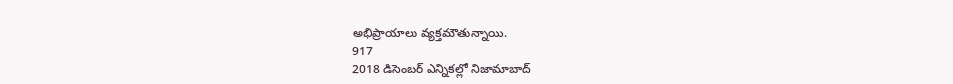అభిప్రాయాలు వ్యక్తమౌతున్నాయి.
917
2018 డిసెంబర్ ఎన్నికల్లో నిజామాబాద్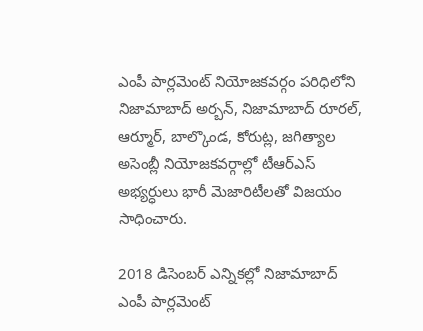ఎంపీ పార్లమెంట్ నియోజకవర్గం పరిధిలోని నిజామాబాద్ అర్బన్, నిజామాబాద్ రూరల్, ఆర్మూర్, బాల్కొండ, కోరుట్ల, జగిత్యాల అసెంబ్లీ నియోజకవర్గాల్లో టీఆర్ఎస్ అభ్యర్ధులు భారీ మెజారిటీలతో విజయం సాధించారు.

2018 డిసెంబర్ ఎన్నికల్లో నిజామాబాద్ ఎంపీ పార్లమెంట్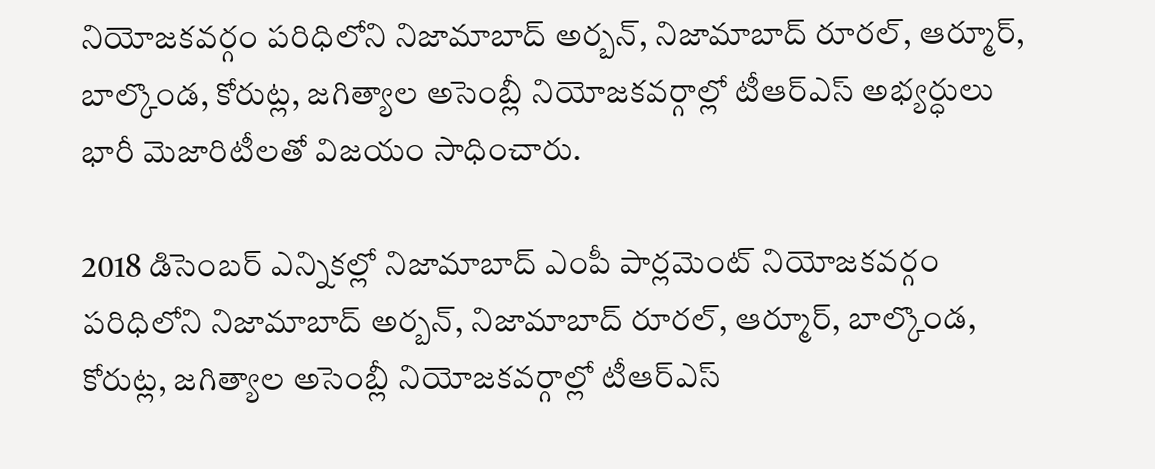నియోజకవర్గం పరిధిలోని నిజామాబాద్ అర్బన్, నిజామాబాద్ రూరల్, ఆర్మూర్, బాల్కొండ, కోరుట్ల, జగిత్యాల అసెంబ్లీ నియోజకవర్గాల్లో టీఆర్ఎస్ అభ్యర్ధులు భారీ మెజారిటీలతో విజయం సాధించారు.

2018 డిసెంబర్ ఎన్నికల్లో నిజామాబాద్ ఎంపీ పార్లమెంట్ నియోజకవర్గం పరిధిలోని నిజామాబాద్ అర్బన్, నిజామాబాద్ రూరల్, ఆర్మూర్, బాల్కొండ, కోరుట్ల, జగిత్యాల అసెంబ్లీ నియోజకవర్గాల్లో టీఆర్ఎస్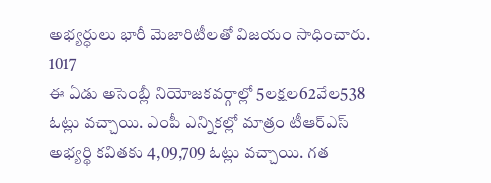అభ్యర్ధులు భారీ మెజారిటీలతో విజయం సాధించారు.
1017
ఈ ఏడు అసెంబ్లీ నియోజకవర్గాల్లో 5లక్షల62వేల538 ఓట్లు వచ్చాయి. ఎంపీ ఎన్నికల్లో మాత్రం టీఆర్ఎస్ అభ్యర్థి కవితకు 4,09,709 ఓట్లు వచ్చాయి. గత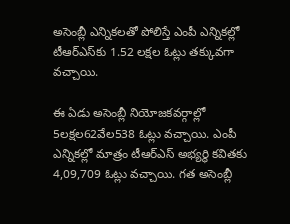అసెంబ్లీ ఎన్నికలతో పోలిస్తే ఎంపీ ఎన్నికల్లో టీఆర్ఎస్‌కు 1.52 లక్షల ఓట్లు తక్కువగా వచ్చాయి.

ఈ ఏడు అసెంబ్లీ నియోజకవర్గాల్లో 5లక్షల62వేల538 ఓట్లు వచ్చాయి. ఎంపీ ఎన్నికల్లో మాత్రం టీఆర్ఎస్ అభ్యర్థి కవితకు 4,09,709 ఓట్లు వచ్చాయి. గత అసెంబ్లీ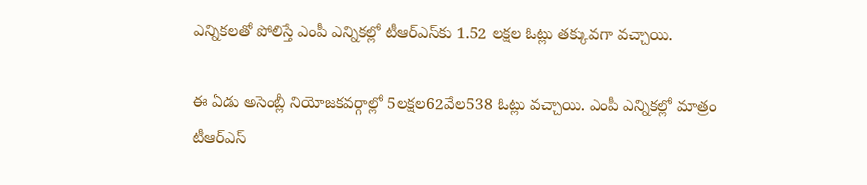ఎన్నికలతో పోలిస్తే ఎంపీ ఎన్నికల్లో టీఆర్ఎస్‌కు 1.52 లక్షల ఓట్లు తక్కువగా వచ్చాయి.

ఈ ఏడు అసెంబ్లీ నియోజకవర్గాల్లో 5లక్షల62వేల538 ఓట్లు వచ్చాయి. ఎంపీ ఎన్నికల్లో మాత్రం టీఆర్ఎస్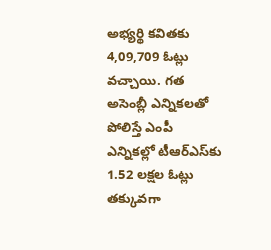అభ్యర్థి కవితకు 4,09,709 ఓట్లు వచ్చాయి. గత అసెంబ్లీ ఎన్నికలతో పోలిస్తే ఎంపీ ఎన్నికల్లో టీఆర్ఎస్‌కు 1.52 లక్షల ఓట్లు తక్కువగా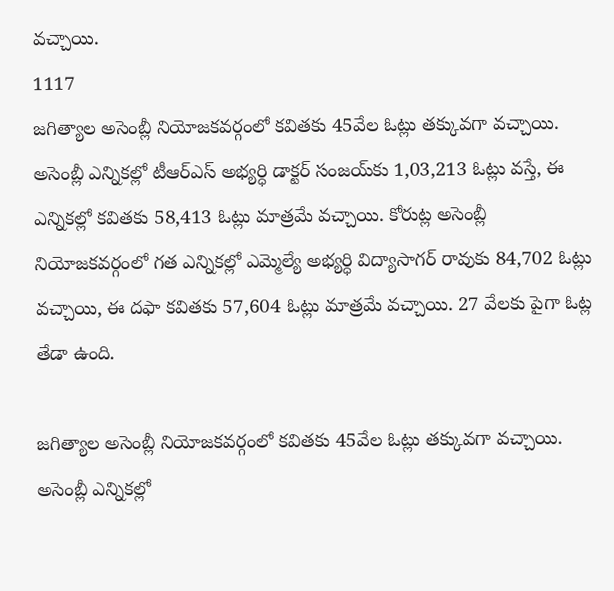వచ్చాయి.
1117
జగిత్యాల అసెంబ్లీ నియోజకవర్గంలో కవితకు 45వేల ఓట్లు తక్కువగా వచ్చాయి. అసెంబ్లీ ఎన్నికల్లో టీఆర్ఎస్ అభ్యర్ధి డాక్టర్ సంజయ్‌కు 1,03,213 ఓట్లు వస్తే, ఈ ఎన్నికల్లో కవితకు 58,413 ఓట్లు మాత్రమే వచ్చాయి. కోరుట్ల అసెంబ్లీ నియోజకవర్గంలో గత ఎన్నికల్లో ఎమ్మెల్యే అభ్యర్ధి విద్యాసాగర్ రావుకు 84,702 ఓట్లు వచ్చాయి, ఈ దఫా కవితకు 57,604 ఓట్లు మాత్రమే వచ్చాయి. 27 వేలకు పైగా ఓట్ల తేడా ఉంది.

జగిత్యాల అసెంబ్లీ నియోజకవర్గంలో కవితకు 45వేల ఓట్లు తక్కువగా వచ్చాయి. అసెంబ్లీ ఎన్నికల్లో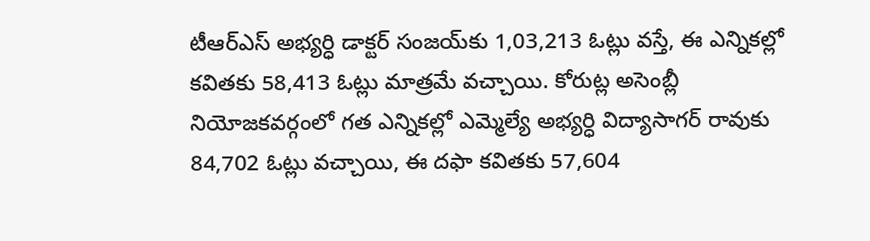టీఆర్ఎస్ అభ్యర్ధి డాక్టర్ సంజయ్‌కు 1,03,213 ఓట్లు వస్తే, ఈ ఎన్నికల్లో కవితకు 58,413 ఓట్లు మాత్రమే వచ్చాయి. కోరుట్ల అసెంబ్లీ నియోజకవర్గంలో గత ఎన్నికల్లో ఎమ్మెల్యే అభ్యర్ధి విద్యాసాగర్ రావుకు 84,702 ఓట్లు వచ్చాయి, ఈ దఫా కవితకు 57,604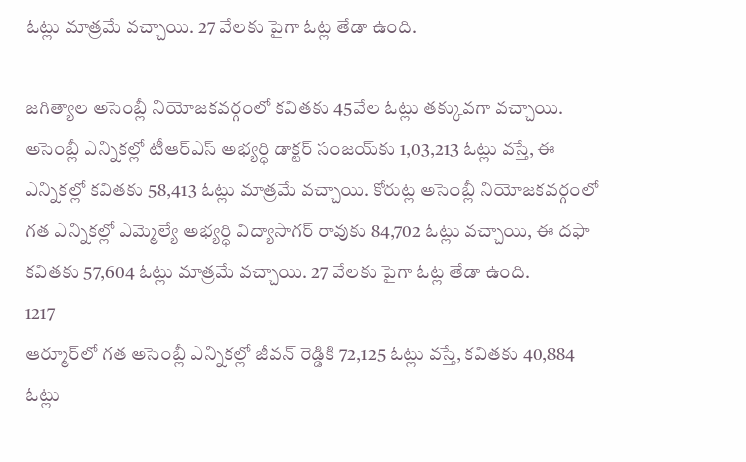ఓట్లు మాత్రమే వచ్చాయి. 27 వేలకు పైగా ఓట్ల తేడా ఉంది.

జగిత్యాల అసెంబ్లీ నియోజకవర్గంలో కవితకు 45వేల ఓట్లు తక్కువగా వచ్చాయి. అసెంబ్లీ ఎన్నికల్లో టీఆర్ఎస్ అభ్యర్ధి డాక్టర్ సంజయ్‌కు 1,03,213 ఓట్లు వస్తే, ఈ ఎన్నికల్లో కవితకు 58,413 ఓట్లు మాత్రమే వచ్చాయి. కోరుట్ల అసెంబ్లీ నియోజకవర్గంలో గత ఎన్నికల్లో ఎమ్మెల్యే అభ్యర్ధి విద్యాసాగర్ రావుకు 84,702 ఓట్లు వచ్చాయి, ఈ దఫా కవితకు 57,604 ఓట్లు మాత్రమే వచ్చాయి. 27 వేలకు పైగా ఓట్ల తేడా ఉంది.
1217
ఆర్మూర్‌లో గత అసెంబ్లీ ఎన్నికల్లో జీవన్ రెడ్డికి 72,125 ఓట్లు వస్తే, కవితకు 40,884 ఓట్లు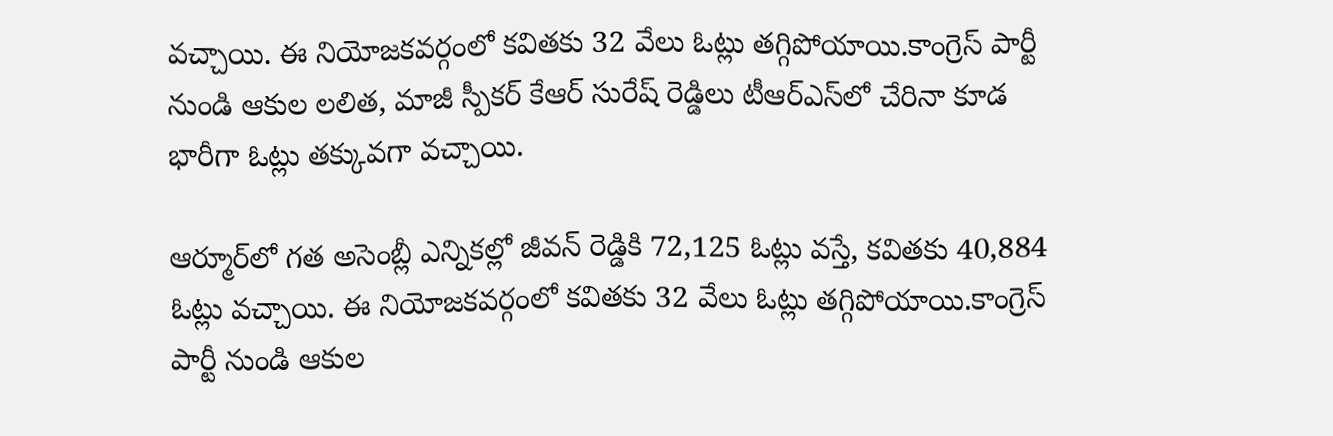వచ్చాయి. ఈ నియోజకవర్గంలో కవితకు 32 వేలు ఓట్లు తగ్గిపోయాయి.కాంగ్రెస్ పార్టీ నుండి ఆకుల లలిత, మాజీ స్పీకర్ కేఆర్ సురేష్ రెడ్డిలు టీఆర్ఎస్‌లో చేరినా కూడ భారీగా ఓట్లు తక్కువగా వచ్చాయి.

ఆర్మూర్‌లో గత అసెంబ్లీ ఎన్నికల్లో జీవన్ రెడ్డికి 72,125 ఓట్లు వస్తే, కవితకు 40,884 ఓట్లు వచ్చాయి. ఈ నియోజకవర్గంలో కవితకు 32 వేలు ఓట్లు తగ్గిపోయాయి.కాంగ్రెస్ పార్టీ నుండి ఆకుల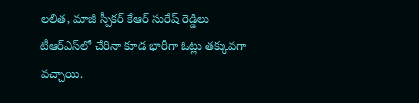లలిత, మాజీ స్పీకర్ కేఆర్ సురేష్ రెడ్డిలు టీఆర్ఎస్‌లో చేరినా కూడ భారీగా ఓట్లు తక్కువగా వచ్చాయి.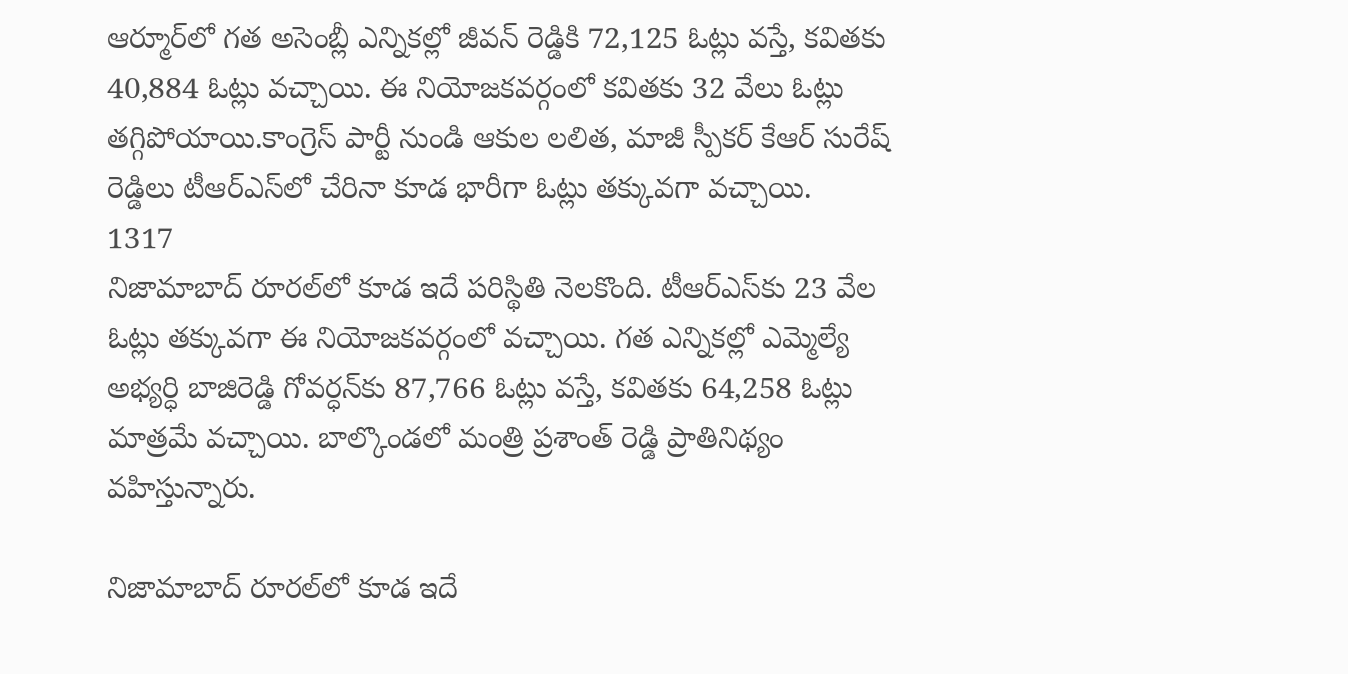ఆర్మూర్‌లో గత అసెంబ్లీ ఎన్నికల్లో జీవన్ రెడ్డికి 72,125 ఓట్లు వస్తే, కవితకు 40,884 ఓట్లు వచ్చాయి. ఈ నియోజకవర్గంలో కవితకు 32 వేలు ఓట్లు తగ్గిపోయాయి.కాంగ్రెస్ పార్టీ నుండి ఆకుల లలిత, మాజీ స్పీకర్ కేఆర్ సురేష్ రెడ్డిలు టీఆర్ఎస్‌లో చేరినా కూడ భారీగా ఓట్లు తక్కువగా వచ్చాయి.
1317
నిజామాబాద్ రూరల్‌లో కూడ ఇదే పరిస్థితి నెలకొంది. టీఆర్ఎస్‌కు 23 వేల ఓట్లు తక్కువగా ఈ నియోజకవర్గంలో వచ్చాయి. గత ఎన్నికల్లో ఎమ్మెల్యే అభ్యర్ధి బాజిరెడ్డి గోవర్ధన్‌కు 87,766 ఓట్లు వస్తే, కవితకు 64,258 ఓట్లు మాత్రమే వచ్చాయి. బాల్కొండలో మంత్రి ప్రశాంత్ రెడ్డి ప్రాతినిథ్యం వహిస్తున్నారు.

నిజామాబాద్ రూరల్‌లో కూడ ఇదే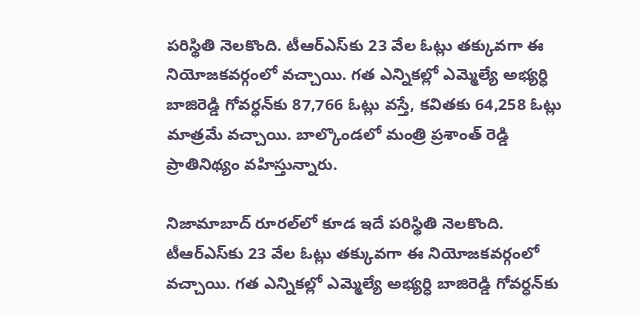పరిస్థితి నెలకొంది. టీఆర్ఎస్‌కు 23 వేల ఓట్లు తక్కువగా ఈ నియోజకవర్గంలో వచ్చాయి. గత ఎన్నికల్లో ఎమ్మెల్యే అభ్యర్ధి బాజిరెడ్డి గోవర్ధన్‌కు 87,766 ఓట్లు వస్తే, కవితకు 64,258 ఓట్లు మాత్రమే వచ్చాయి. బాల్కొండలో మంత్రి ప్రశాంత్ రెడ్డి ప్రాతినిథ్యం వహిస్తున్నారు.

నిజామాబాద్ రూరల్‌లో కూడ ఇదే పరిస్థితి నెలకొంది. టీఆర్ఎస్‌కు 23 వేల ఓట్లు తక్కువగా ఈ నియోజకవర్గంలో వచ్చాయి. గత ఎన్నికల్లో ఎమ్మెల్యే అభ్యర్ధి బాజిరెడ్డి గోవర్ధన్‌కు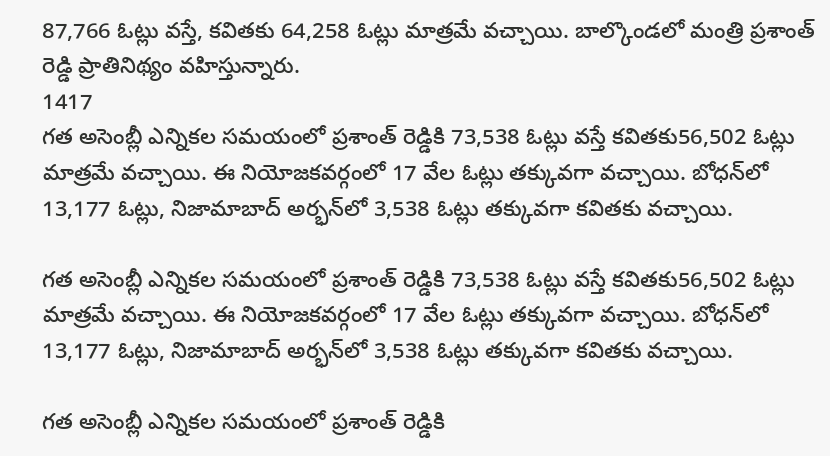87,766 ఓట్లు వస్తే, కవితకు 64,258 ఓట్లు మాత్రమే వచ్చాయి. బాల్కొండలో మంత్రి ప్రశాంత్ రెడ్డి ప్రాతినిథ్యం వహిస్తున్నారు.
1417
గత అసెంబ్లీ ఎన్నికల సమయంలో ప్రశాంత్ రెడ్డికి 73,538 ఓట్లు వస్తే కవితకు56,502 ఓట్లు మాత్రమే వచ్చాయి. ఈ నియోజకవర్గంలో 17 వేల ఓట్లు తక్కువగా వచ్చాయి. బోధన్‌లో 13,177 ఓట్లు, నిజామాబాద్‌ అర్భన్‌లో 3,538 ఓట్లు తక్కువగా కవితకు వచ్చాయి.

గత అసెంబ్లీ ఎన్నికల సమయంలో ప్రశాంత్ రెడ్డికి 73,538 ఓట్లు వస్తే కవితకు56,502 ఓట్లు మాత్రమే వచ్చాయి. ఈ నియోజకవర్గంలో 17 వేల ఓట్లు తక్కువగా వచ్చాయి. బోధన్‌లో 13,177 ఓట్లు, నిజామాబాద్‌ అర్భన్‌లో 3,538 ఓట్లు తక్కువగా కవితకు వచ్చాయి.

గత అసెంబ్లీ ఎన్నికల సమయంలో ప్రశాంత్ రెడ్డికి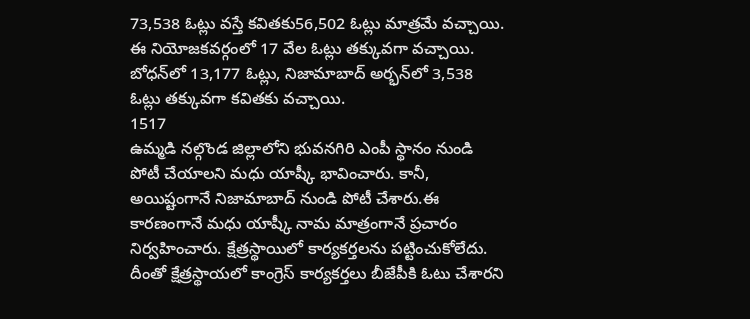73,538 ఓట్లు వస్తే కవితకు56,502 ఓట్లు మాత్రమే వచ్చాయి. ఈ నియోజకవర్గంలో 17 వేల ఓట్లు తక్కువగా వచ్చాయి. బోధన్‌లో 13,177 ఓట్లు, నిజామాబాద్‌ అర్భన్‌లో 3,538 ఓట్లు తక్కువగా కవితకు వచ్చాయి.
1517
ఉమ్మడి నల్గొండ జిల్లాలోని భువనగిరి ఎంపీ స్థానం నుండి పోటీ చేయాలని మధు యాష్కీ భావించారు. కానీ, అయిష్టంగానే నిజామాబాద్ నుండి పోటీ చేశారు.ఈ కారణంగానే మధు యాష్కీ నామ మాత్రంగానే ప్రచారం నిర్వహించారు. క్షేత్రస్థాయిలో కార్యకర్తలను పట్టించుకోలేదు. దీంతో క్షేత్రస్థాయలో కాంగ్రెస్ కార్యకర్తలు బీజేపీకి ఓటు చేశారని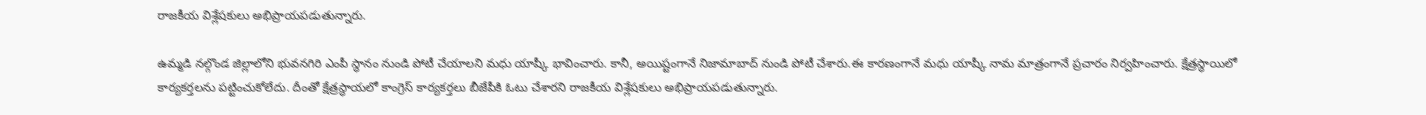రాజకీయ విశ్లేషకులు అభిప్రాయపడుతున్నారు.

ఉమ్మడి నల్గొండ జిల్లాలోని భువనగిరి ఎంపీ స్థానం నుండి పోటీ చేయాలని మధు యాష్కీ భావించారు. కానీ, అయిష్టంగానే నిజామాబాద్ నుండి పోటీ చేశారు.ఈ కారణంగానే మధు యాష్కీ నామ మాత్రంగానే ప్రచారం నిర్వహించారు. క్షేత్రస్థాయిలో కార్యకర్తలను పట్టించుకోలేదు. దీంతో క్షేత్రస్థాయలో కాంగ్రెస్ కార్యకర్తలు బీజేపీకి ఓటు చేశారని రాజకీయ విశ్లేషకులు అభిప్రాయపడుతున్నారు.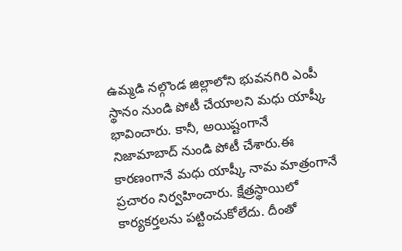ఉమ్మడి నల్గొండ జిల్లాలోని భువనగిరి ఎంపీ స్థానం నుండి పోటీ చేయాలని మధు యాష్కీ భావించారు. కానీ, అయిష్టంగానే నిజామాబాద్ నుండి పోటీ చేశారు.ఈ కారణంగానే మధు యాష్కీ నామ మాత్రంగానే ప్రచారం నిర్వహించారు. క్షేత్రస్థాయిలో కార్యకర్తలను పట్టించుకోలేదు. దీంతో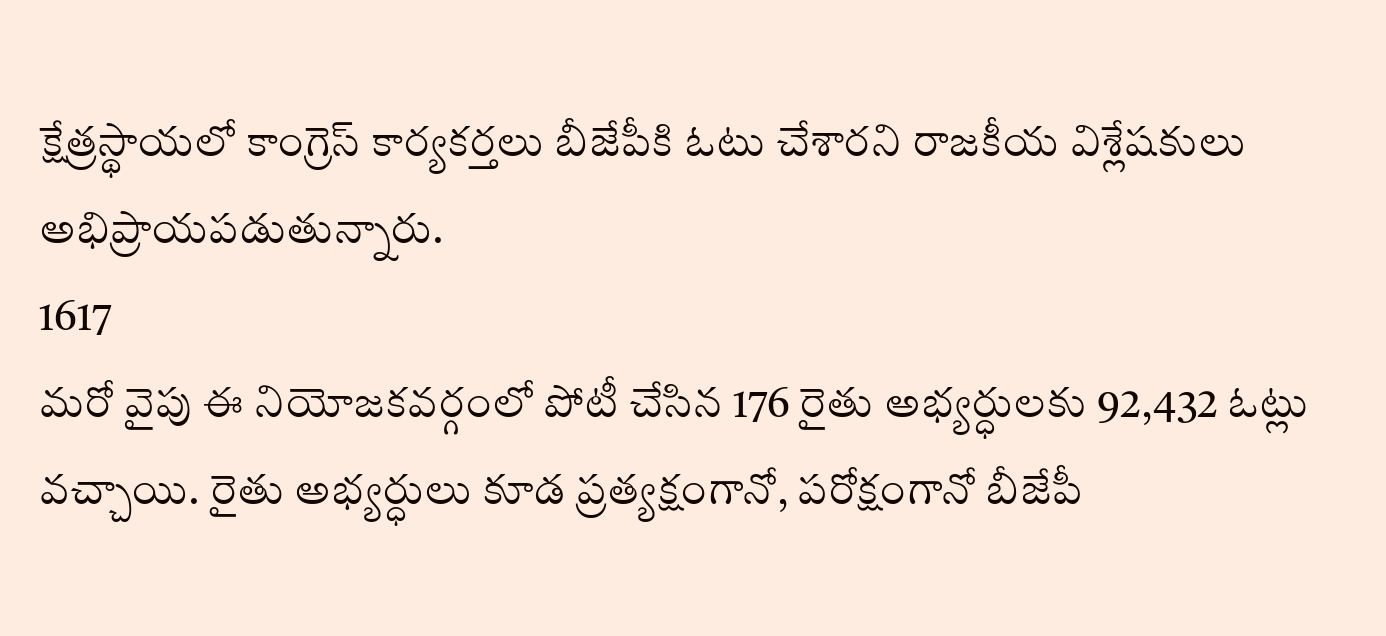క్షేత్రస్థాయలో కాంగ్రెస్ కార్యకర్తలు బీజేపీకి ఓటు చేశారని రాజకీయ విశ్లేషకులు అభిప్రాయపడుతున్నారు.
1617
మరో వైపు ఈ నియోజకవర్గంలో పోటీ చేసిన 176 రైతు అభ్యర్ధులకు 92,432 ఓట్లు వచ్చాయి. రైతు అభ్యర్ధులు కూడ ప్రత్యక్షంగానో, పరోక్షంగానో బీజేపీ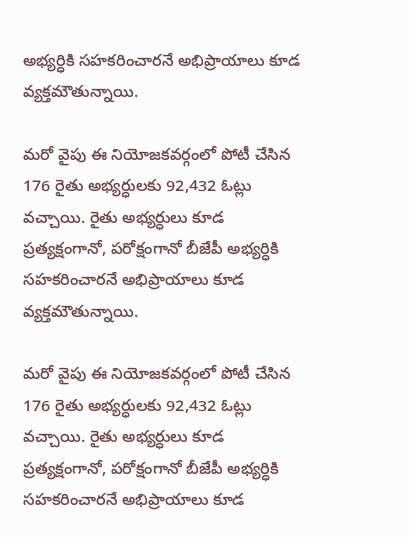అభ్యర్ధికి సహకరించారనే అభిప్రాయాలు కూడ వ్యక్తమౌతున్నాయి.

మరో వైపు ఈ నియోజకవర్గంలో పోటీ చేసిన 176 రైతు అభ్యర్ధులకు 92,432 ఓట్లు వచ్చాయి. రైతు అభ్యర్ధులు కూడ ప్రత్యక్షంగానో, పరోక్షంగానో బీజేపీ అభ్యర్ధికి సహకరించారనే అభిప్రాయాలు కూడ వ్యక్తమౌతున్నాయి.

మరో వైపు ఈ నియోజకవర్గంలో పోటీ చేసిన 176 రైతు అభ్యర్ధులకు 92,432 ఓట్లు వచ్చాయి. రైతు అభ్యర్ధులు కూడ ప్రత్యక్షంగానో, పరోక్షంగానో బీజేపీ అభ్యర్ధికి సహకరించారనే అభిప్రాయాలు కూడ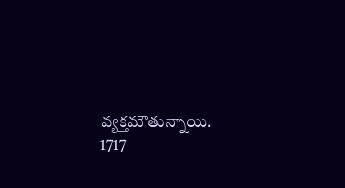వ్యక్తమౌతున్నాయి.
1717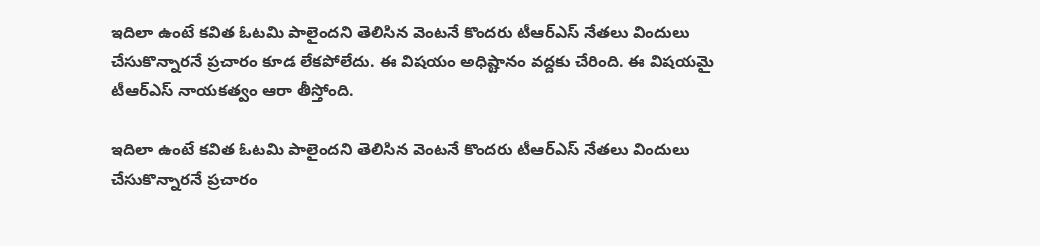ఇదిలా ఉంటే కవిత ఓటమి పాలైందని తెలిసిన వెంటనే కొందరు టీఆర్ఎస్ నేతలు విందులు చేసుకొన్నారనే ప్రచారం కూడ లేకపోలేదు. ఈ విషయం అధిష్టానం వద్దకు చేరింది. ఈ విషయమై టీఆర్ఎస్ నాయకత్వం ఆరా తీస్తోంది.

ఇదిలా ఉంటే కవిత ఓటమి పాలైందని తెలిసిన వెంటనే కొందరు టీఆర్ఎస్ నేతలు విందులు చేసుకొన్నారనే ప్రచారం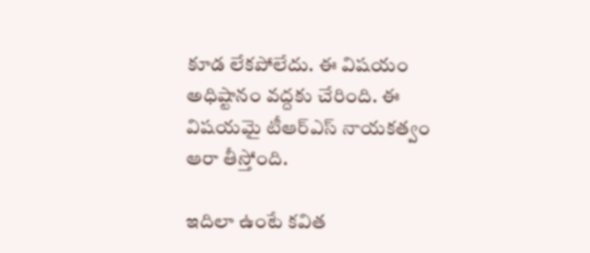కూడ లేకపోలేదు. ఈ విషయం అధిష్టానం వద్దకు చేరింది. ఈ విషయమై టీఆర్ఎస్ నాయకత్వం ఆరా తీస్తోంది.

ఇదిలా ఉంటే కవిత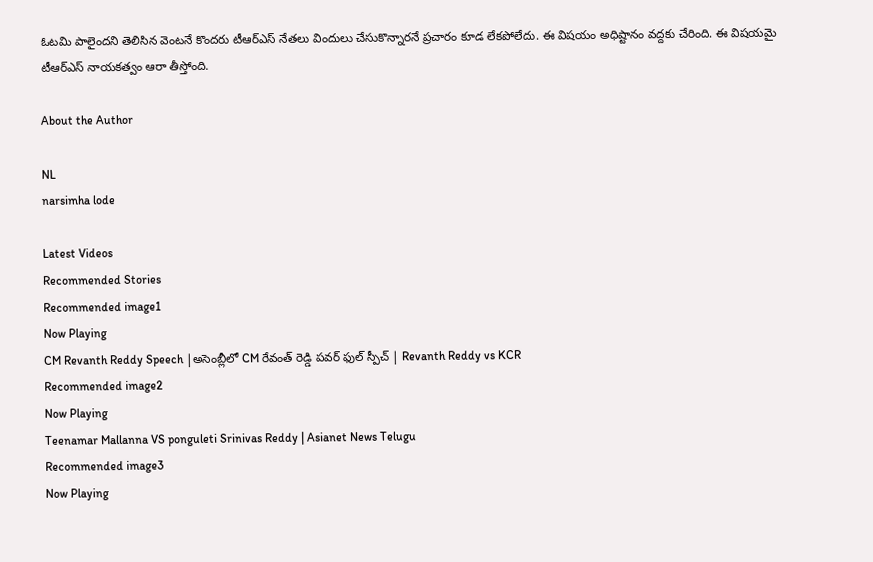ఓటమి పాలైందని తెలిసిన వెంటనే కొందరు టీఆర్ఎస్ నేతలు విందులు చేసుకొన్నారనే ప్రచారం కూడ లేకపోలేదు. ఈ విషయం అధిష్టానం వద్దకు చేరింది. ఈ విషయమై టీఆర్ఎస్ నాయకత్వం ఆరా తీస్తోంది.

About the Author

NL
narsimha lode

Latest Videos
Recommended Stories
Recommended image1
Now Playing
CM Revanth Reddy Speech |అసెంబ్లీలో CM రేవంత్ రెడ్డి పవర్ ఫుల్ స్పీచ్ | Revanth Reddy vs KCR
Recommended image2
Now Playing
Teenamar Mallanna VS ponguleti Srinivas Reddy | Asianet News Telugu
Recommended image3
Now Playing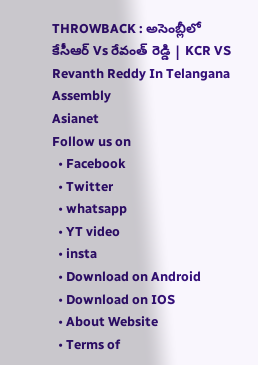THROWBACK : అసెంబ్లీలో కేసీఆర్ Vs రేవంత్ రెడ్డి | KCR VS Revanth Reddy In Telangana Assembly
Asianet
Follow us on
  • Facebook
  • Twitter
  • whatsapp
  • YT video
  • insta
  • Download on Android
  • Download on IOS
  • About Website
  • Terms of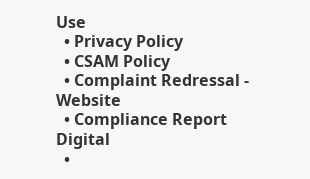Use
  • Privacy Policy
  • CSAM Policy
  • Complaint Redressal - Website
  • Compliance Report Digital
  •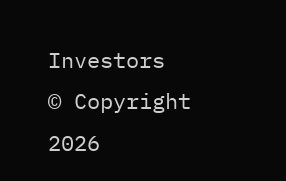Investors
© Copyright 2026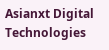Asianxt Digital Technologies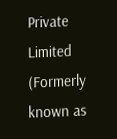Private Limited (Formerly known as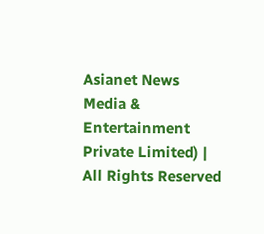Asianet News Media & Entertainment Private Limited) | All Rights Reserved